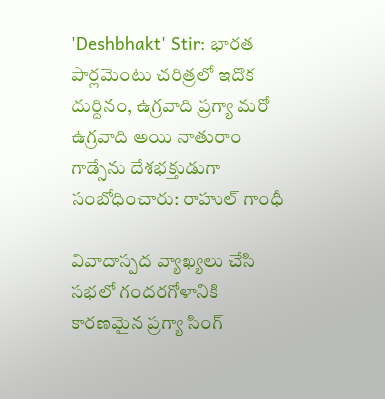'Deshbhakt' Stir: భారత పార్లమెంటు చరిత్రలో ఇదొక దుర్దినం, ఉగ్రవాది ప్రగ్యా మరో ఉగ్రవాది అయి నాతురాం గాడ్సేను దేశభక్తుడుగా సంబోధించారు: రాహుల్ గాంధీ

వివాదాస్పద వ్యాఖ్యలు చేసి సభలో గందరగోళానికి కారణమైన ప్రగ్యా సింగ్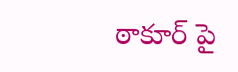ఠాకూర్ పై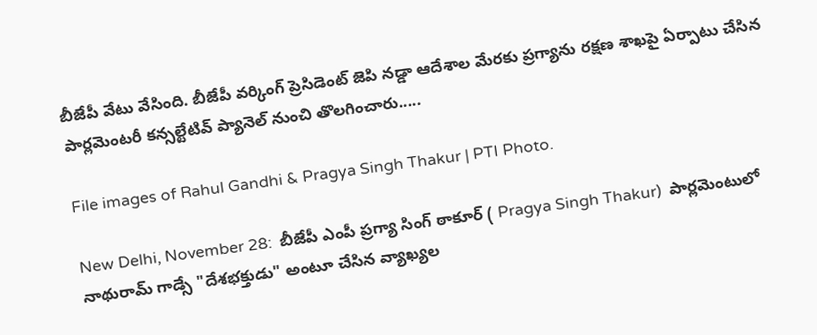బీజేపీ వేటు వేసింది. బీజేపీ వర్కింగ్ ప్రెసిడెంట్ జెపి నడ్డా ఆదేశాల మేరకు ప్రగ్యాను రక్షణ శాఖపై ఏర్పాటు చేసిన పార్లమెంటరీ కన్సల్టేటివ్ ప్యానెల్ నుంచి తొలగించారు.....

File images of Rahul Gandhi & Pragya Singh Thakur | PTI Photo.

New Delhi, November 28:  బీజేపీ ఎంపీ ప్రగ్యా సింగ్ ఠాకూర్ ( Pragya Singh Thakur)  పార్లమెంటులో నాథురామ్ గాడ్సే "దేశభక్తుడు" అంటూ చేసిన వ్యాఖ్యల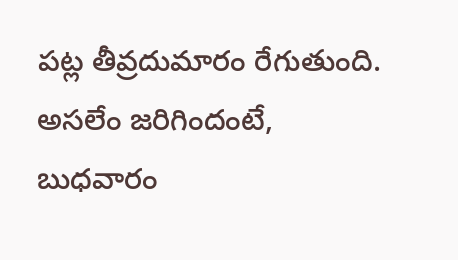పట్ల తీవ్రదుమారం రేగుతుంది.  అసలేం జరిగిందంటే,  బుధవారం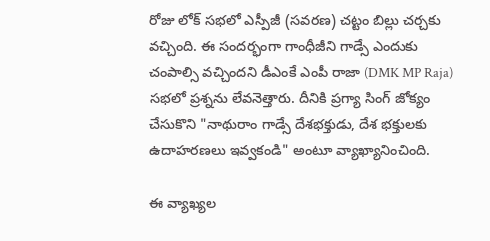రోజు లోక్ సభలో ఎస్పీజీ (సవరణ) చట్టం బిల్లు చర్చకు వచ్చింది. ఈ సందర్భంగా గాంధీజీని గాడ్సే ఎందుకు చంపాల్సి వచ్చిందని డీఎంకే ఎంపీ రాజా (DMK MP Raja)  సభలో ప్రశ్నను లేవనెత్తారు. దీనికి ప్రగ్యా సింగ్ జోక్యం చేసుకొని "నాథురాం గాడ్సే దేశభక్తుడు, దేశ భక్తులకు ఉదాహరణలు ఇవ్వకండి" అంటూ వ్యాఖ్యానించింది.

ఈ వ్యాఖ్యల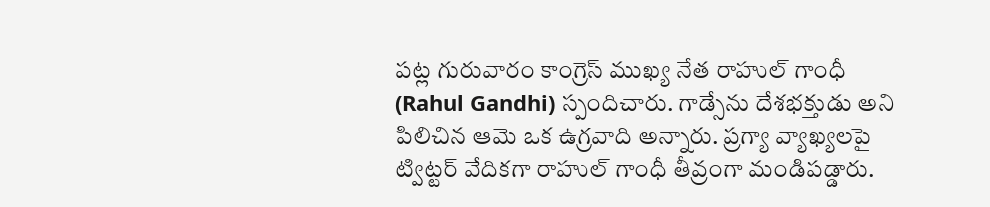పట్ల గురువారం కాంగ్రెస్ ముఖ్య నేత రాహుల్ గాంధీ (Rahul Gandhi) స్పందిచారు. గాడ్సేను దేశభక్తుడు అని పిలిచిన ఆమె ఒక ఉగ్రవాది అన్నారు. ప్రగ్యా వ్యాఖ్యలపై ట్విట్టర్ వేదికగా రాహుల్ గాంధీ తీవ్రంగా మండిపడ్డారు.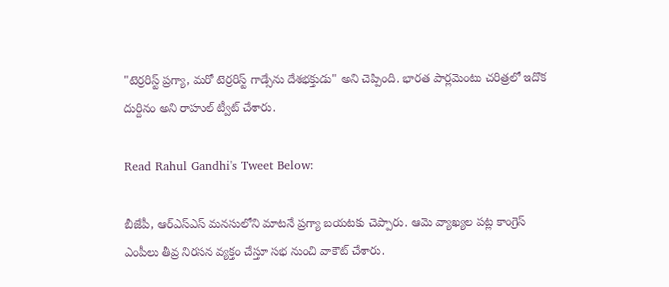"టెర్రరిస్ట్ ప్రగ్యా, మరో టెర్రరిస్ట్ గాడ్సేను దేశభక్తుడు" అని చెప్పింది. భారత పార్లమెంటు చరిత్రలో ఇదొక దుర్దినం అని రాహుల్ ట్వీట్ చేశారు.

Read Rahul Gandhi's Tweet Below:

బీజేపీ, ఆర్ఎస్ఎస్ మనసులోని మాటనే ప్రగ్యా బయటకు చెప్పారు. ఆమె వ్యాఖ్యల పట్ల కాంగ్రెస్ ఎంపీలు తీవ్ర నిరసన వ్యక్తం చేస్తూ సభ నుంచి వాకౌట్ చేశారు.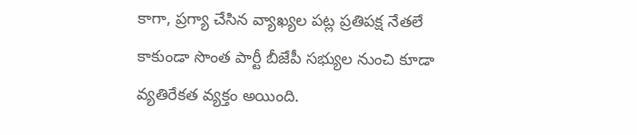కాగా, ప్రగ్యా చేసిన వ్యాఖ్యల పట్ల ప్రతిపక్ష నేతలే కాకుండా సొంత పార్టీ బీజేపీ సభ్యుల నుంచి కూడా వ్యతిరేకత వ్యక్తం అయింది.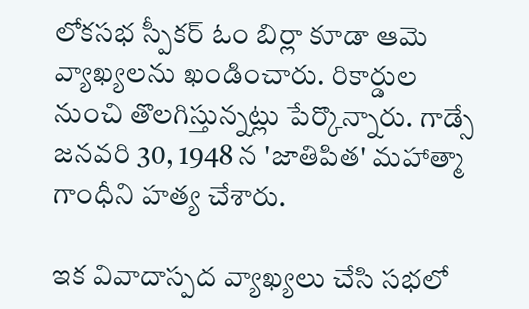లోకసభ స్పీకర్ ఓం బిర్లా కూడా ఆమె వ్యాఖ్యలను ఖండించారు. రికార్డుల నుంచి తొలగిస్తున్నట్లు పేర్కొన్నారు. గాడ్సే జనవరి 30, 1948 న 'జాతిపిత' మహాత్మా గాంధీని హత్య చేశారు.

ఇక వివాదాస్పద వ్యాఖ్యలు చేసి సభలో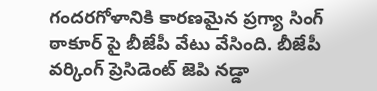గందరగోళానికి కారణమైన ప్రగ్యా సింగ్ ఠాకూర్ పై బీజేపీ వేటు వేసింది. బీజేపీ వర్కింగ్ ప్రెసిడెంట్ జెపి నడ్డా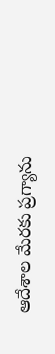ఆదేశాల మేరకు ప్రగ్యాను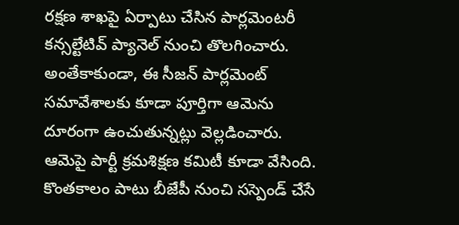రక్షణ శాఖపై ఏర్పాటు చేసిన పార్లమెంటరీ కన్సల్టేటివ్ ప్యానెల్ నుంచి తొలగించారు. అంతేకాకుండా, ఈ సీజన్ పార్లమెంట్ సమావేశాలకు కూడా పూర్తిగా ఆమెను దూరంగా ఉంచుతున్నట్లు వెల్లడించారు. ఆమెపై పార్టీ క్రమశిక్షణ కమిటీ కూడా వేసింది. కొంతకాలం పాటు బీజేపీ నుంచి సస్పెండ్ చేసే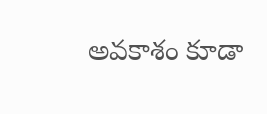అవకాశం కూడా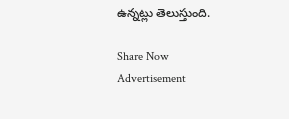ఉన్నట్లు తెలుస్తుంది.

Share Now
Advertisement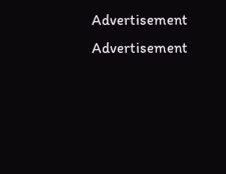Advertisement
Advertisement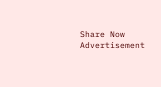Share Now
Advertisement